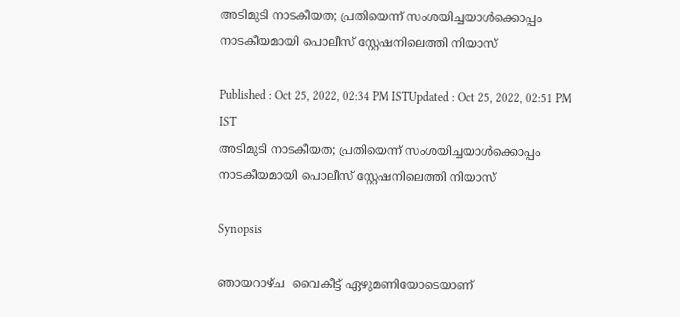അടിമുടി നാടകീയത; പ്രതിയെന്ന് സംശയിച്ചയാൾക്കൊപ്പം നാടകീയമായി പൊലീസ് സ്റ്റേഷനിലെത്തി നിയാസ്

Published : Oct 25, 2022, 02:34 PM ISTUpdated : Oct 25, 2022, 02:51 PM IST
അടിമുടി നാടകീയത; പ്രതിയെന്ന് സംശയിച്ചയാൾക്കൊപ്പം നാടകീയമായി പൊലീസ് സ്റ്റേഷനിലെത്തി നിയാസ്

Synopsis

ഞായറാഴ്ച  വൈകീട്ട് ഏഴുമണിയോടെയാണ്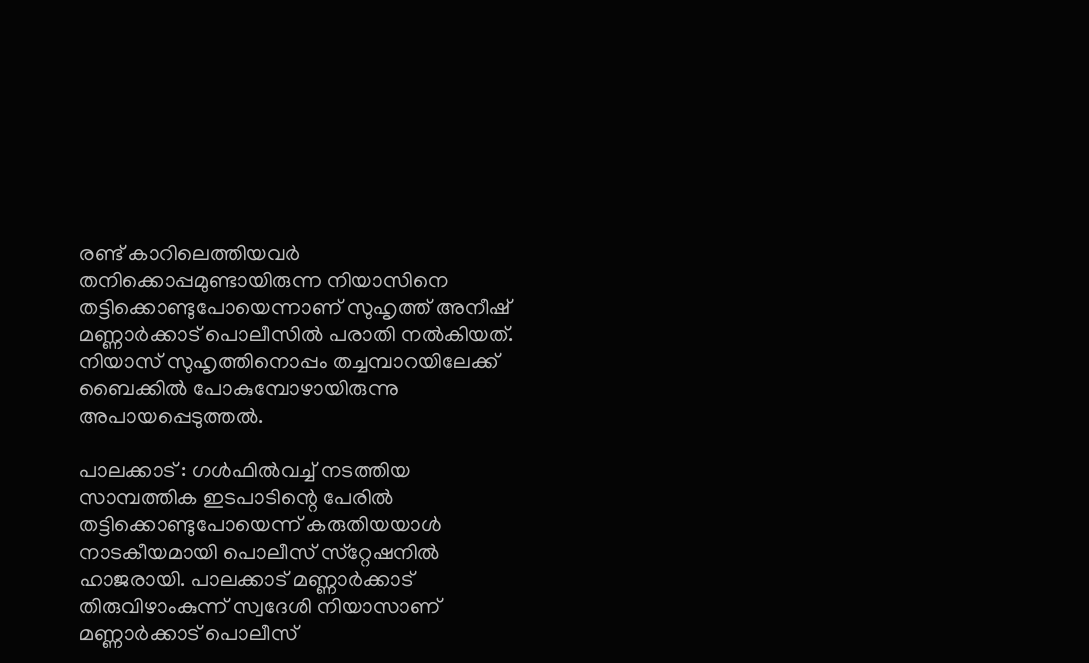രണ്ട് കാറിലെത്തിയവർ തനിക്കൊപ്പമുണ്ടായിരുന്ന നിയാസിനെ തട്ടിക്കൊണ്ടുപോയെന്നാണ് സുഹൃത്ത് അനീഷ് മണ്ണാർക്കാട് പൊലീസിൽ പരാതി നൽകിയത്. നിയാസ് സുഹൃത്തിനൊപ്പം തച്ചമ്പാറയിലേക്ക് ബൈക്കിൽ പോകുമ്പോഴായിരുന്നു അപായപ്പെടുത്തൽ.

പാലക്കാട് : ഗൾഫിൽവച്ച് നടത്തിയ സാമ്പത്തിക ഇടപാടിന്റെ പേരിൽ തട്ടിക്കൊണ്ടുപോയെന്ന് കരുതിയയാൾ നാടകീയമായി പൊലീസ് സ്‌റ്റേഷനിൽ ഹാജരായി. പാലക്കാട് മണ്ണാർക്കാട് തിരുവിഴാംകുന്ന് സ്വദേശി നിയാസാണ് മണ്ണാർക്കാട് പൊലീസ്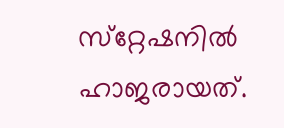സ്‌റ്റേഷനിൽ ഹാജരായത്.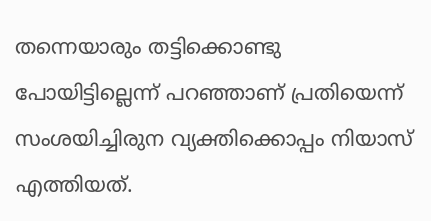തന്നെയാരും തട്ടിക്കൊണ്ടു പോയിട്ടില്ലെന്ന് പറഞ്ഞാണ് പ്രതിയെന്ന് സംശയിച്ചിരുന വ്യക്തിക്കൊപ്പം നിയാസ് എത്തിയത്.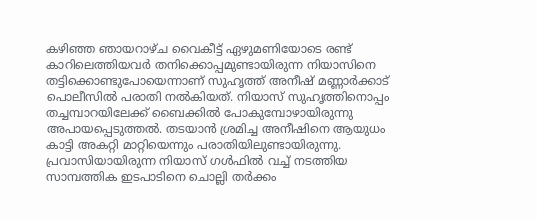കഴിഞ്ഞ ഞായറാഴ്ച വൈകീട്ട് ഏഴുമണിയോടെ രണ്ട് കാറിലെത്തിയവർ തനിക്കൊപ്പമുണ്ടായിരുന്ന നിയാസിനെ തട്ടിക്കൊണ്ടുപോയെന്നാണ് സുഹൃത്ത് അനീഷ് മണ്ണാർക്കാട് പൊലീസിൽ പരാതി നൽകിയത്. നിയാസ് സുഹൃത്തിനൊപ്പം തച്ചമ്പാറയിലേക്ക് ബൈക്കിൽ പോകുമ്പോഴായിരുന്നു അപായപ്പെടുത്തൽ. തടയാൻ ശ്രമിച്ച അനീഷിനെ ആയുധം കാട്ടി അകറ്റി മാറ്റിയെന്നും പരാതിയിലുണ്ടായിരുന്നു. പ്രവാസിയായിരുന്ന നിയാസ് ഗൾഫിൽ വച്ച് നടത്തിയ സാമ്പത്തിക ഇടപാടിനെ ചൊല്ലി തർക്കം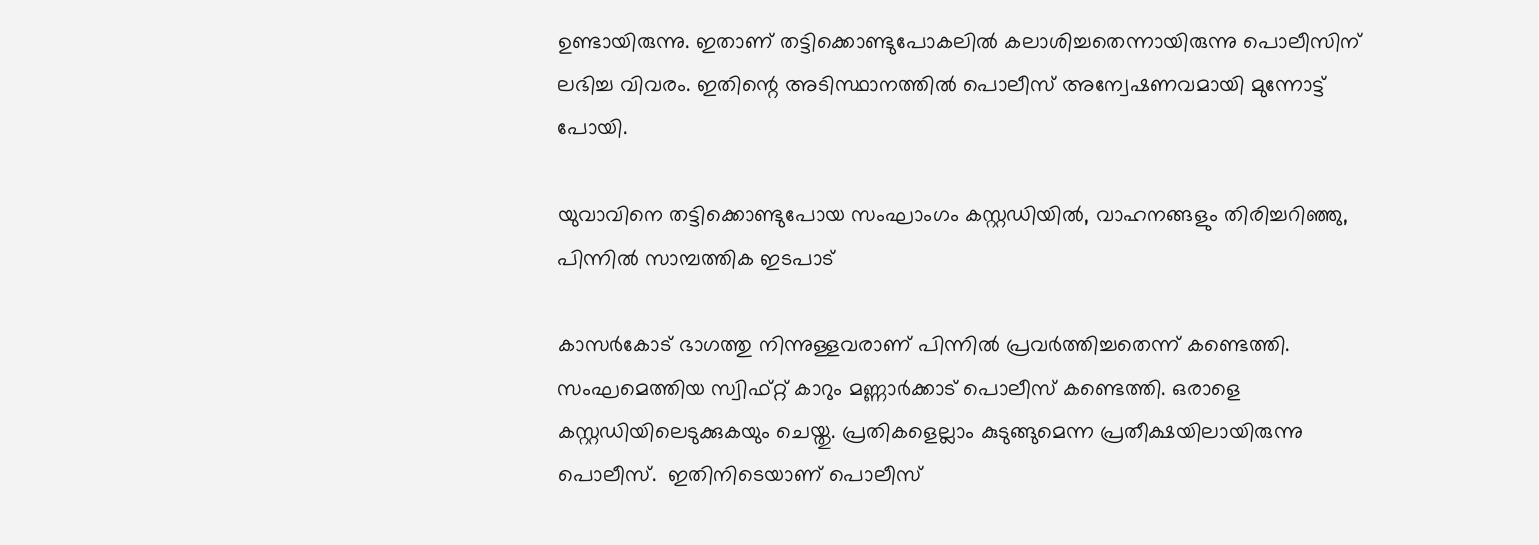ഉണ്ടായിരുന്നു. ഇതാണ് തട്ടിക്കൊണ്ടുപോകലിൽ കലാശിച്ചതെന്നായിരുന്നു പൊലീസിന് ലഭിച്ച വിവരം. ഇതിന്റെ അടിസ്ഥാനത്തിൽ പൊലീസ് അന്വേഷണവമായി മുന്നോട്ട് പോയി.

യുവാവിനെ തട്ടിക്കൊണ്ടുപോയ സംഘാംഗം കസ്റ്റഡിയിൽ, വാഹനങ്ങളും തിരിച്ചറിഞ്ഞു, പിന്നിൽ സാമ്പത്തിക ഇടപാട്

കാസർകോട് ഭാഗത്തു നിന്നുള്ളവരാണ് പിന്നിൽ പ്രവർത്തിച്ചതെന്ന് കണ്ടെത്തി. സംഘമെത്തിയ സ്വിഫ്റ്റ് കാറും മണ്ണാർക്കാട് പൊലീസ് കണ്ടെത്തി. ഒരാളെ കസ്റ്റഡിയിലെടുക്കുകയും ചെയ്തു. പ്രതികളെല്ലാം കുടുങ്ങുമെന്ന പ്രതീക്ഷയിലായിരുന്നു പൊലീസ്.  ഇതിനിടെയാണ് പൊലീസ്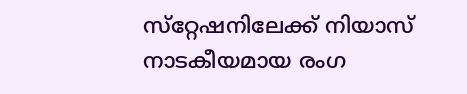സ്‌റ്റേഷനിലേക്ക് നിയാസ് നാടകീയമായ രംഗ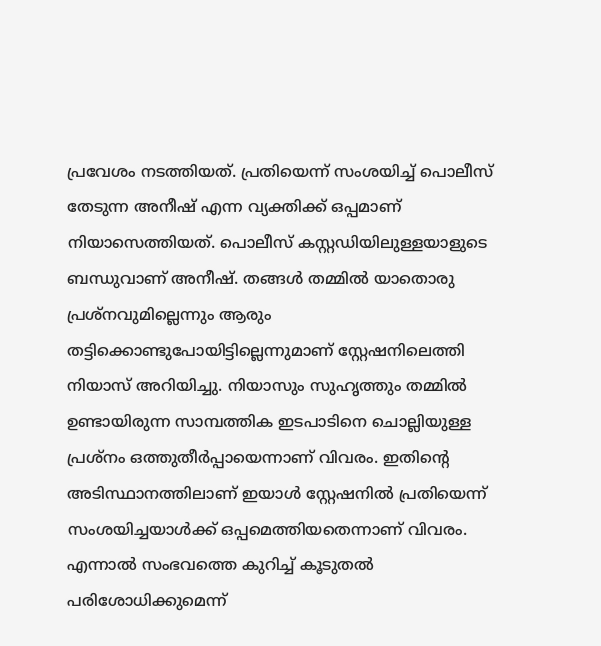പ്രവേശം നടത്തിയത്. പ്രതിയെന്ന് സംശയിച്ച് പൊലീസ് തേടുന്ന അനീഷ് എന്ന വ്യക്തിക്ക് ഒപ്പമാണ് നിയാസെത്തിയത്. പൊലീസ് കസ്റ്റഡിയിലുള്ളയാളുടെ ബന്ധുവാണ് അനീഷ്. തങ്ങൾ തമ്മിൽ യാതൊരു പ്രശ്നവുമില്ലെന്നും ആരും തട്ടിക്കൊണ്ടുപോയിട്ടില്ലെന്നുമാണ് സ്റ്റേഷനിലെത്തി നിയാസ് അറിയിച്ചു. നിയാസും സുഹൃത്തും തമ്മിൽ ഉണ്ടായിരുന്ന സാമ്പത്തിക ഇടപാടിനെ ചൊല്ലിയുള്ള പ്രശ്നം ഒത്തുതീർപ്പായെന്നാണ് വിവരം. ഇതിന്റെ അടിസ്ഥാനത്തിലാണ് ഇയാൾ സ്റ്റേഷനിൽ പ്രതിയെന്ന് സംശയിച്ചയാൾക്ക് ഒപ്പമെത്തിയതെന്നാണ് വിവരം. എന്നാൽ സംഭവത്തെ കുറിച്ച് കൂടുതൽ പരിശോധിക്കുമെന്ന്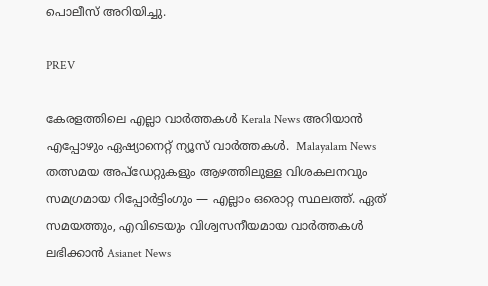പൊലീസ് അറിയിച്ചു.

PREV

കേരളത്തിലെ എല്ലാ വാർത്തകൾ Kerala News അറിയാൻ  എപ്പോഴും ഏഷ്യാനെറ്റ് ന്യൂസ് വാർത്തകൾ.  Malayalam News   തത്സമയ അപ്‌ഡേറ്റുകളും ആഴത്തിലുള്ള വിശകലനവും സമഗ്രമായ റിപ്പോർട്ടിംഗും — എല്ലാം ഒരൊറ്റ സ്ഥലത്ത്. ഏത് സമയത്തും, എവിടെയും വിശ്വസനീയമായ വാർത്തകൾ ലഭിക്കാൻ Asianet News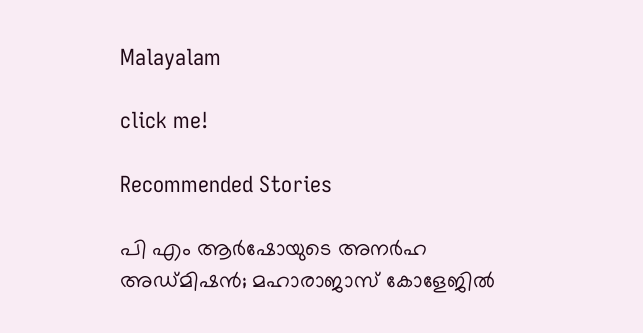Malayalam

click me!

Recommended Stories

പി എം ആർഷോയുടെ അനർഹ അഡ്മിഷന്‍; മഹാരാജാസ് കോളേജില്‍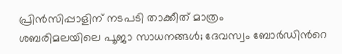പ്രിൻസിപ്പാളിന് നടപടി താക്കീത് മാത്രം
ശബരിമലയിലെ പൂജാ സാധനങ്ങൾ; ദേവസ്വം ബോർഡിന്‍റെ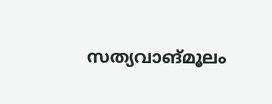സത്യവാങ്മൂലം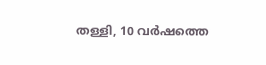തള്ളി, 10 വർഷത്തെ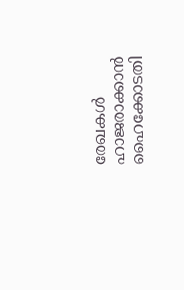രേഖകൾ ഹാജരാക്കാൻ ഹൈക്കോടതി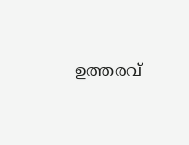ഉത്തരവ്